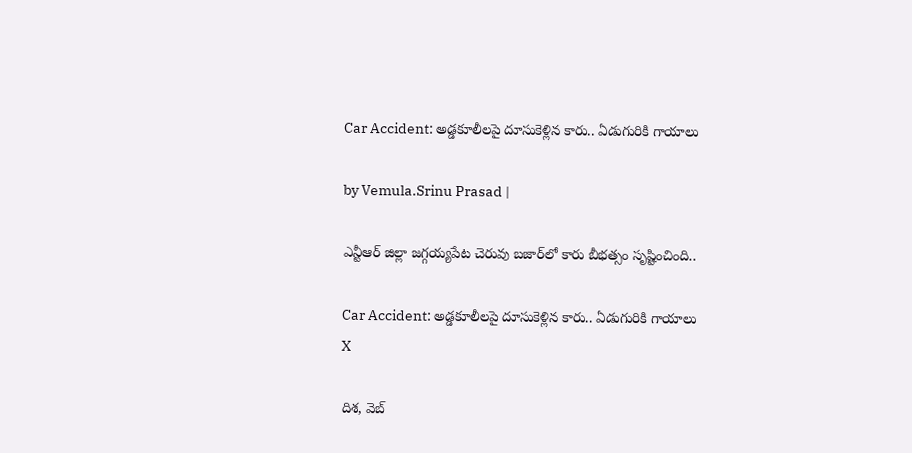Car Accident: అడ్డకూలీలపై దూసుకెళ్లిన కారు.. ఏడుగురికి గాయాలు

by Vemula.Srinu Prasad |

ఎన్టీఆర్ జిల్లా జగ్గయ్యపేట చెరువు బజార్‌లో కారు బీభత్సం సృష్టించింది..

Car Accident: అడ్డకూలీలపై దూసుకెళ్లిన కారు.. ఏడుగురికి గాయాలు
X

దిశ, వెబ్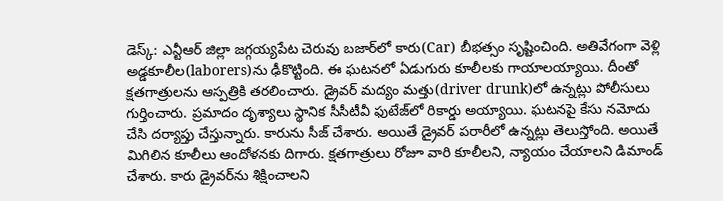డెస్క్: ఎన్టీఆర్ జిల్లా జగ్గయ్యపేట చెరువు బజార్‌లో కారు(Car) బీభత్సం సృష్టించింది. అతివేగంగా వెళ్లి అడ్డకూలీల(laborers)ను ఢీకొట్టింది. ఈ ఘటనలో ఏడుగురు కూలీలకు గాయాలయ్యాయి. దీంతో క్షతగాత్రులను ఆస్పత్రికి తరలించారు. డ్రైవర్ మద్యం మత్తు(driver drunk)లో ఉన్నట్లు పోలీసులు గుర్తించారు. ప్రమాదం దృశ్యాలు స్థానిక సీసీటీవీ ఫుటేజ్‌లో రికార్డు అయ్యాయి. ఘటనపై కేసు నమోదు చేసి దర్యాప్తు చేస్తున్నారు. కారును సీజ్ చేశారు. అయితే డ్రైవర్ పరారీలో ఉన్నట్లు తెలుస్తోంది. అయితే మిగిలిన కూలీలు ఆందోళనకు దిగారు. క్షతగాత్రులు రోజూ వారి కూలీలని, న్యాయం చేయాలని డిమాండ్ చేశారు. కారు డ్రైవర్‌ను శిక్షించాలని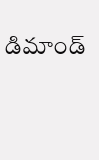డిమాండ్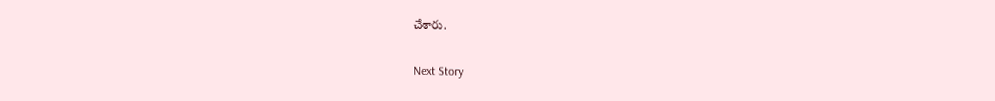చేశారు.

Next Story